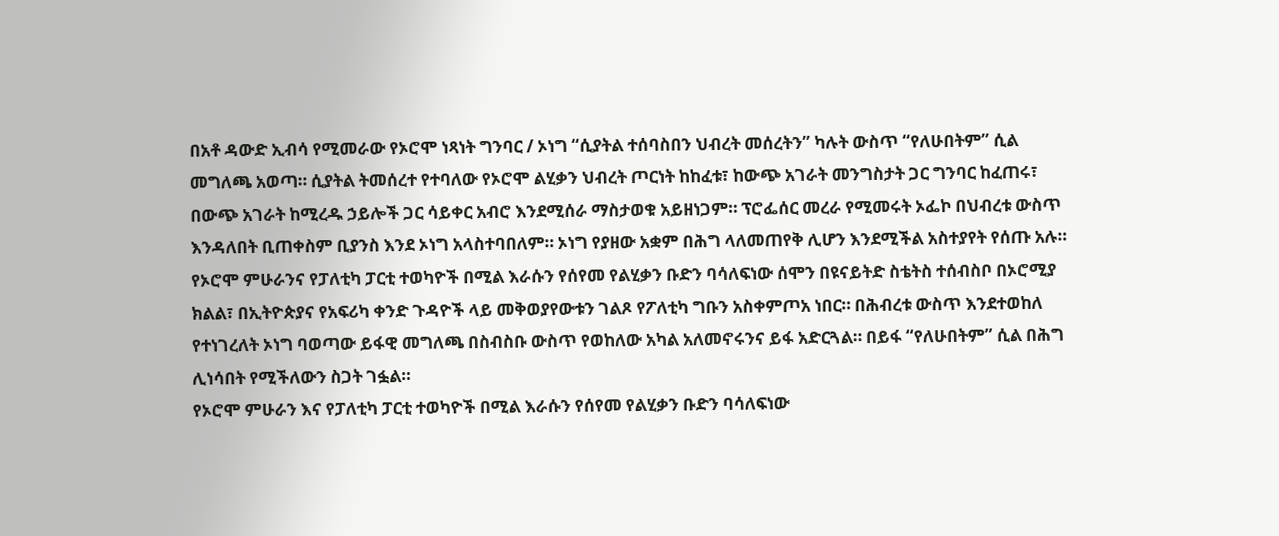በአቶ ዳውድ ኢብሳ የሚመራው የኦሮሞ ነጻነት ግንባር / ኦነግ “ሲያትል ተሰባስበን ህብረት መሰረትን” ካሉት ውስጥ “የለሁበትም” ሲል መግለጫ አወጣ። ሲያትል ትመሰረተ የተባለው የኦሮሞ ልሂቃን ህብረት ጦርነት ከከፈቱ፣ ከውጭ አገራት መንግስታት ጋር ግንባር ከፈጠሩ፣ በውጭ አገራት ከሚረዱ ኃይሎች ጋር ሳይቀር አብሮ እንደሚሰራ ማስታወቁ አይዘነጋም። ፕሮፌሰር መረራ የሚመሩት ኦፌኮ በህብረቱ ውስጥ እንዳለበት ቢጠቀስም ቢያንስ እንደ ኦነግ አላስተባበለም። ኦነግ የያዘው አቋም በሕግ ላለመጠየቅ ሊሆን እንደሚችል አስተያየት የሰጡ አሉ።
የኦሮሞ ምሁራንና የፓለቲካ ፓርቲ ተወካዮች በሚል እራሱን የሰየመ የልሂቃን ቡድን ባሳለፍነው ሰሞን በዩናይትድ ስቴትስ ተሰብስቦ በኦሮሚያ ክልል፣ በኢትዮጵያና የአፍሪካ ቀንድ ጉዳዮች ላይ መቅወያየውቱን ገልጾ የፖለቲካ ግቡን አስቀምጦአ ነበር። በሕብረቱ ውስጥ እንደተወከለ የተነገረለት ኦነግ ባወጣው ይፋዊ መግለጫ በስብስቡ ውስጥ የወከለው አካል አለመኖሩንና ይፋ አድርጓል። በይፋ “የለሁበትም” ሲል በሕግ ሊነሳበት የሚችለውን ስጋት ገፏል።
የኦሮሞ ምሁራን እና የፓለቲካ ፓርቲ ተወካዮች በሚል እራሱን የሰየመ የልሂቃን ቡድን ባሳለፍነው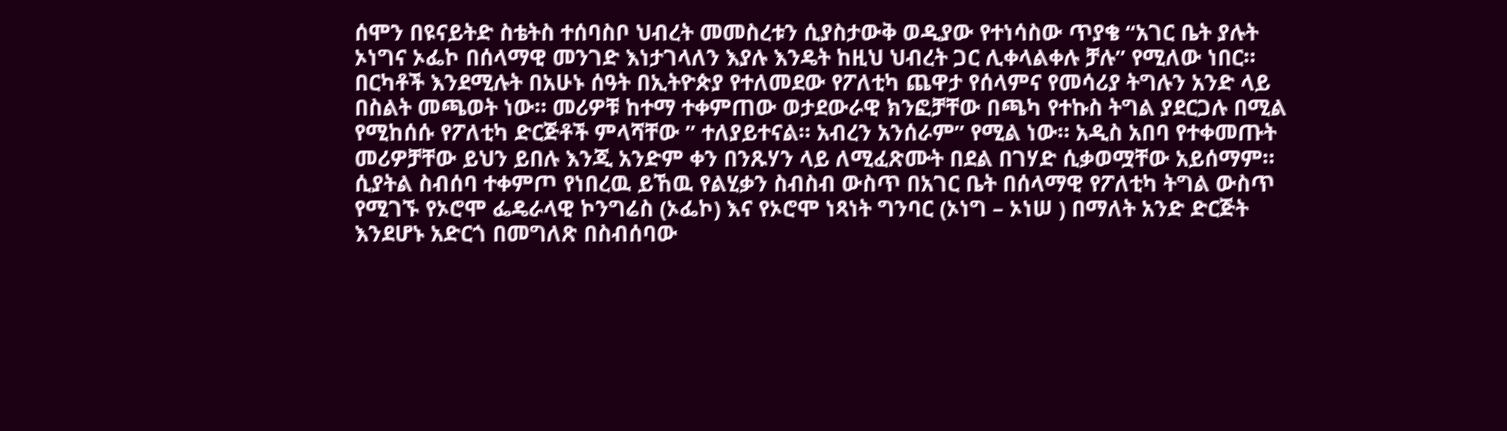ሰሞን በዩናይትድ ስቴትስ ተሰባስቦ ህብረት መመስረቱን ሲያስታውቅ ወዲያው የተነሳስው ጥያቄ “አገር ቤት ያሉት ኦነግና ኦፌኮ በሰላማዊ መንገድ እነታገላለን እያሉ እንዴት ከዚህ ህብረት ጋር ሊቀላልቀሉ ቻሉ” የሚለው ነበር።
በርካቶች እንደሚሉት በአሁኑ ሰዓት በኢትዮጵያ የተለመደው የፖለቲካ ጨዋታ የሰላምና የመሳሪያ ትግሉን አንድ ላይ በስልት መጫወት ነው። መሪዎቹ ከተማ ተቀምጠው ወታደውራዊ ክንፎቻቸው በጫካ የተኩስ ትግል ያደርጋሉ በሚል የሚከሰሱ የፖለቲካ ድርጅቶች ምላሻቸው ” ተለያይተናል። አብረን አንሰራም” የሚል ነው። አዲስ አበባ የተቀመጡት መሪዎቻቸው ይህን ይበሉ እንጂ አንድም ቀን በንጹሃን ላይ ለሚፈጽሙት በደል በገሃድ ሲቃወሟቸው አይሰማም።
ሲያትል ስብሰባ ተቀምጦ የነበረዉ ይኸዉ የልሂቃን ስብስብ ውስጥ በአገር ቤት በሰላማዊ የፖለቲካ ትግል ውስጥ የሚገኙ የኦሮሞ ፌዴራላዊ ኮንግሬስ (ኦፌኮ) እና የኦሮሞ ነጻነት ግንባር (ኦነግ – ኦነሠ ) በማለት አንድ ድርጅት እንደሆኑ አድርጎ በመግለጽ በስብሰባው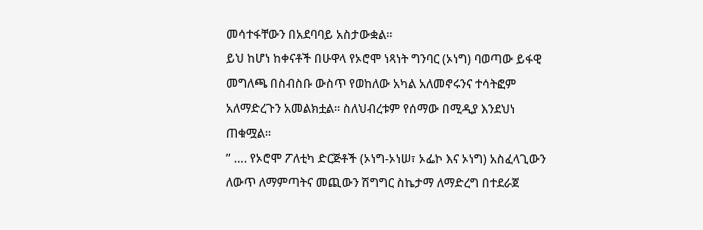መሳተፋቸውን በአደባባይ አስታውቋል።
ይህ ከሆነ ከቀናቶች በሁዋላ የኦሮሞ ነጻነት ግንባር (ኦነግ) ባወጣው ይፋዊ መግለጫ በስብስቡ ውስጥ የወከለው አካል አለመኖሩንና ተሳትፎም አለማድረጉን አመልክቷል። ስለህብረቱም የሰማው በሚዲያ እንደህነ ጠቁሟል።
” …. የኦሮሞ ፖለቲካ ድርጅቶች (ኦነግ-ኦነሠ፣ ኦፌኮ እና ኦነግ) አስፈላጊውን ለውጥ ለማምጣትና መጪውን ሽግግር ስኬታማ ለማድረግ በተደራጀ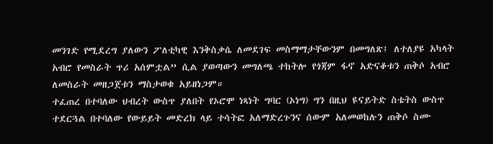መንገድ የሚደረግ ያለውን ፖለቲካዊ እንቅስቃሴ ለመደገፍ መስማማታቸውንም በመግለጽ፤ ለተለያዩ አካላት አብሮ የመስራት ጥሪ አሰምቷል” ሲል ያወጣውን መግለጫ ተከትሎ የጎጃም ፋኖ አድናቆቱን ጠቅሶ አብሮ ለመስራት መዘጋጀቱን ማስታወቁ አይዘነጋም።
ተፈጠረ በተባለው ህብረት ውስጥ ያለበት የኦሮሞ ነጻነት ግባር (ኦነግ) ግን በዚህ ዩናይትድ ስቴትስ ውስጥ ተደርጓል በተባለው የውይይት መድረክ ላይ ተሳትፎ አለማድረጉንና ሰውም አለመወከሉን ጠቅሶ ስሙ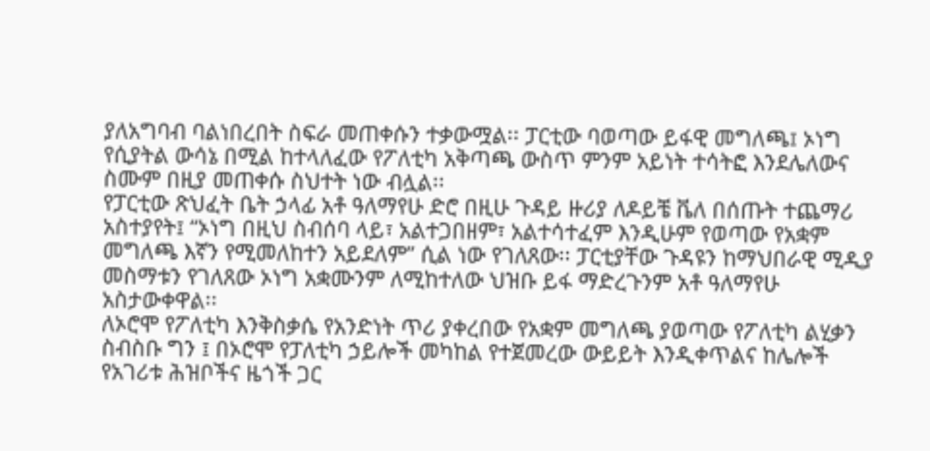ያለአግባብ ባልነበረበት ስፍራ መጠቀሱን ተቃውሟል፡፡ ፓርቲው ባወጣው ይፋዊ መግለጫ፤ ኦነግ የሲያትል ውሳኔ በሚል ከተላለፈው የፖለቲካ አቅጣጫ ውስጥ ምንም አይነት ተሳትፎ እንደሌለውና ስሙም በዚያ መጠቀሱ ስህተት ነው ብሏል፡፡
የፓርቲው ጽህፈት ቤት ኃላፊ አቶ ዓለማየሁ ድሮ በዚሁ ጉዳይ ዙሪያ ለዶይቼ ቬለ በሰጡት ተጨማሪ አስተያየት፤ “ኦነግ በዚህ ስብሰባ ላይ፣ አልተጋበዘም፣ አልተሳተፈም እንዲሁም የወጣው የአቋም መግለጫ እኛን የሚመለከተን አይደለም” ሲል ነው የገለጸው፡፡ ፓርቲያቸው ጉዳዩን ከማህበራዊ ሚዲያ መስማቱን የገለጸው ኦነግ አቋሙንም ለሚከተለው ህዝቡ ይፋ ማድረጉንም አቶ ዓለማየሁ አስታውቀዋል፡፡
ለኦሮሞ የፖለቲካ እንቅስቃሴ የአንድነት ጥሪ ያቀረበው የአቋም መግለጫ ያወጣው የፖለቲካ ልሂቃን ስብስቡ ግን ፤ በኦሮሞ የፓለቲካ ኃይሎች መካከል የተጀመረው ውይይት እንዲቀጥልና ከሌሎች የአገሪቱ ሕዝቦችና ዜጎች ጋር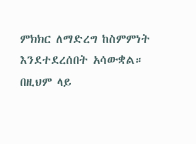ምክክር ለማድረግ ከስምምነት እንደተደረሰበት አሳውቋል። በዚህም ላይ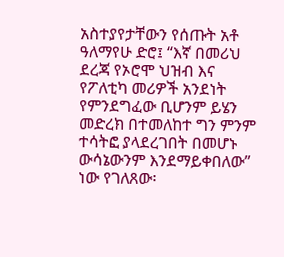አስተያየታቸውን የሰጡት አቶ ዓለማየሁ ድሮ፤ “እኛ በመሪህ ደረጃ የኦሮሞ ህዝብ እና የፖለቲካ መሪዎች አንደነት የምንደግፈው ቢሆንም ይሄን መድረክ በተመለከተ ግን ምንም ተሳትፎ ያላደረገበት በመሆኑ ውሳኔውንም እንደማይቀበለው” ነው የገለጸው፡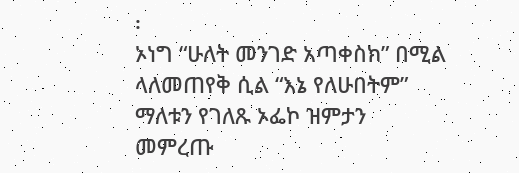፡
ኦነግ “ሁለት መንገድ አጣቀስክ” በሚል ላለመጠየቅ ሲል “እኔ የለሁበትም” ማለቱን የገለጹ ኦፌኮ ዝምታን መምረጡ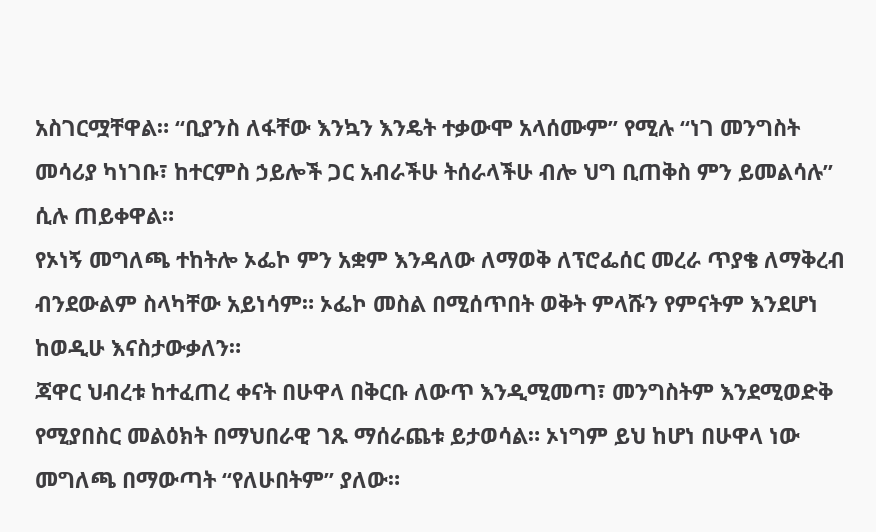አስገርሟቸዋል። “ቢያንስ ለፋቸው እንኳን እንዴት ተቃውሞ አላሰሙም” የሚሉ “ነገ መንግስት መሳሪያ ካነገቡ፣ ከተርምስ ኃይሎች ጋር አብራችሁ ትሰራላችሁ ብሎ ህግ ቢጠቅስ ምን ይመልሳሉ” ሲሉ ጠይቀዋል።
የኦነኝ መግለጫ ተከትሎ ኦፌኮ ምን አቋም እንዳለው ለማወቅ ለፕሮፌሰር መረራ ጥያቄ ለማቅረብ ብንደውልም ስላካቸው አይነሳም። ኦፌኮ መስል በሚሰጥበት ወቅት ምላሹን የምናትም እንደሆነ ከወዲሁ እናስታውቃለን።
ጃዋር ህብረቱ ከተፈጠረ ቀናት በሁዋላ በቅርቡ ለውጥ እንዲሚመጣ፣ መንግስትም እንደሚወድቅ የሚያበስር መልዕክት በማህበራዊ ገጹ ማሰራጨቱ ይታወሳል። ኦነግም ይህ ከሆነ በሁዋላ ነው መግለጫ በማውጣት “የለሁበትም” ያለው።